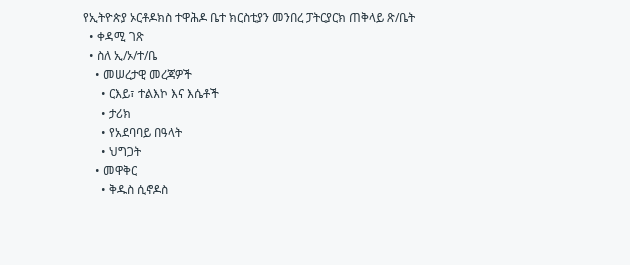የኢትዮጵያ ኦርቶዶክስ ተዋሕዶ ቤተ ክርስቲያን መንበረ ፓትርያርክ ጠቅላይ ጽ/ቤት
  • ቀዳሚ ገጽ
  • ስለ ኢ/ኦ/ተ/ቤ
    • መሠረታዊ መረጃዎች
      • ርእይ፣ ተልእኮ እና እሴቶች
      • ታሪክ
      • የአደባባይ በዓላት
      • ህግጋት
    • መዋቅር
      • ቅዱስ ሲኖዶስ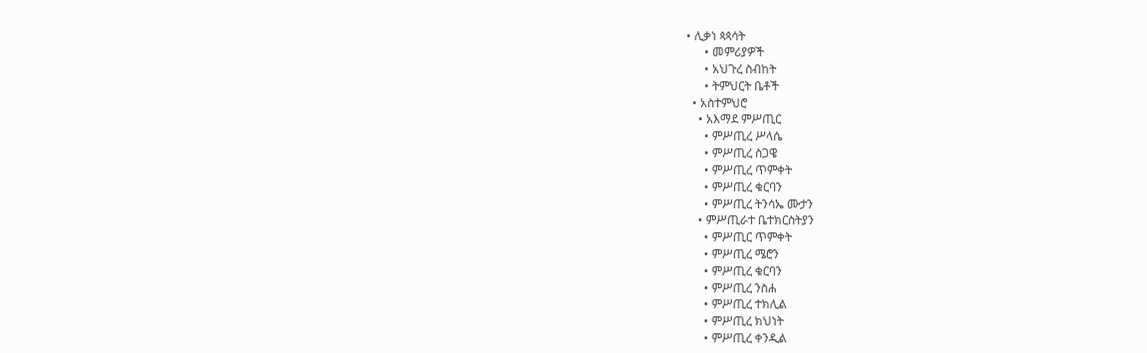• ሊቃነ ጳጳሳት
      • መምሪያዎች
      • አህጉረ ስብከት
      • ትምህርት ቤቶች
  • አስተምህሮ
    • አእማደ ምሥጢር
      • ምሥጢረ ሥላሴ
      • ምሥጢረ ስጋዌ
      • ምሥጢረ ጥምቀት
      • ምሥጢረ ቁርባን
      • ምሥጢረ ትንሳኤ ሙታን
    • ምሥጢራተ ቤተክርስትያን
      • ምሥጢር ጥምቀት
      • ምሥጢረ ሜሮን
      • ምሥጢረ ቁርባን
      • ምሥጢረ ንስሐ
      • ምሥጢረ ተክሊል
      • ምሥጢረ ክህነት
      • ምሥጢረ ቀንዲል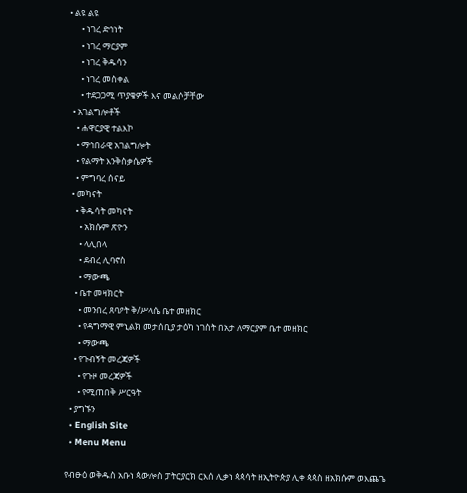• ልዩ ልዩ
      • ነገረ ድኅነት
      • ነገረ ማርያም
      • ነገረ ቅዱሳን
      • ነገረ መስቀል
      • ተደጋጋሚ ጥያቄዎች እና መልሶቻቸው
  • አገልግሎቶች
    • ሐዋርያዊ ተልእኮ
    • ማኅበራዊ አገልግሎት
    • የልማት እንቅስቃሴዎች
    • ምግባረ ሰናይ
  • መካናት
    • ቅዱሳት መካናት
      • አክሱም ጽዮን
      • ላሊበላ
      • ደብረ ሊባኖስ
      • ማውጫ
    • ቤተ መዛክርት
      • መንበረ ጸባዖት ቅ/ሥላሴ ቤተ መዘክር
      • የዳግማዊ ምኒልክ መታሰቢያ ታዕካ ነገስት በአታ ለማርያም ቤተ መዘክር
      • ማውጫ
    • የጉብኝት መረጃዎች
      • የጉዞ መረጃዎች
      • የሚጠበቅ ሥርዓት
  • ያግኙን
  • English Site
  • Menu Menu

የብፁዕ ወቅዱስ አቡነ ጳውሎስ ፓትርያርክ ርእሰ ሊቃነ ጳጳሳት ዘኢትዮጵያ ሊቀ ጳጳስ ዘአክሱም ወእጨጌ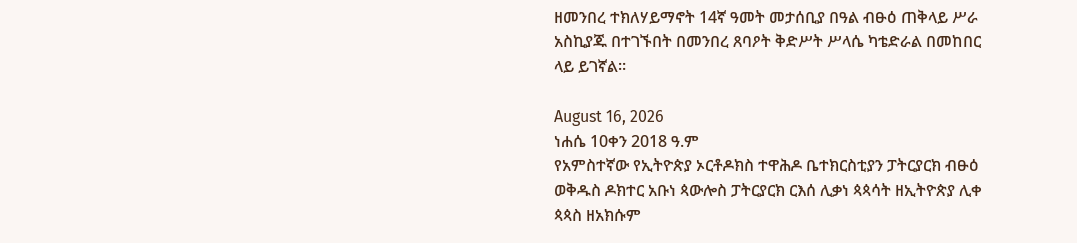ዘመንበረ ተክለሃይማኖት 14ኛ ዓመት መታሰቢያ በዓል ብፁዕ ጠቅላይ ሥራ አስኪያጁ በተገኙበት በመንበረ ጸባዖት ቅድሥት ሥላሴ ካቴድራል በመከበር ላይ ይገኛል።

August 16, 2026
ነሐሴ 10ቀን 2018 ዓ.ም
የአምስተኛው የኢትዮጵያ ኦርቶዶክስ ተዋሕዶ ቤተክርስቲያን ፓትርያርክ ብፁዕ ወቅዱስ ዶክተር አቡነ ጳውሎስ ፓትርያርክ ርእሰ ሊቃነ ጳጳሳት ዘኢትዮጵያ ሊቀ ጳጳስ ዘአክሱም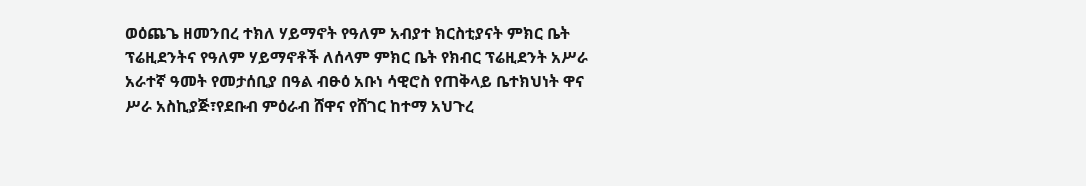ወዕጨጌ ዘመንበረ ተክለ ሃይማኖት የዓለም አብያተ ክርስቲያናት ምክር ቤት ፕሬዚደንትና የዓለም ሃይማኖቶች ለሰላም ምክር ቤት የክብር ፕሬዚደንት አሥራ አራተኛ ዓመት የመታሰቢያ በዓል ብፁዕ አቡነ ሳዊሮስ የጠቅላይ ቤተክህነት ዋና ሥራ አስኪያጅ፣የደቡብ ምዕራብ ሸዋና የሸገር ከተማ አህጉረ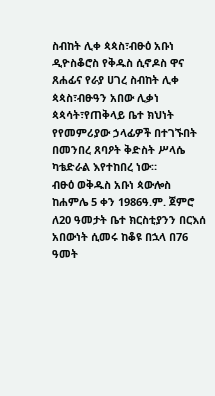ስብከት ሊቀ ጳጳስ፣ብፁዕ አቡነ ዲዮስቆሮስ የቅዱስ ሲኖዶስ ዋና ጸሐፊና የራያ ሀገረ ስብከት ሊቀ ጳጳስ፣ብፁዓን አበው ሊቃነ ጳጳሳት፣የጠቅላይ ቤተ ክህነት የየመምሪያው ኃላፊዎች በተገኙበት በመንበረ ጸባዖት ቅድስት ሥላሴ ካቴድራል እየተከበረ ነው።
ብፁዕ ወቅዱስ አቡነ ጳውሎስ ከሐምሌ 5 ቀን 1986ዓ.ም. ጀምሮ ለ20 ዓመታት ቤተ ክርስቲያንን በርእሰ አበውነት ሲመሩ ከቆዩ በኋላ በ76 ዓመት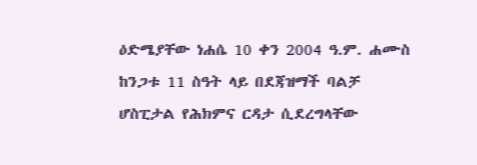ዕድሜያቸው ነሐሴ 10 ቀን 2004 ዓ.ም. ሐሙስ ከንጋቱ 11 ስዓት ላይ በደጃዝማች ባልቻ ሆስፒታል የሕክምና ርዳታ ሲደረግላቸው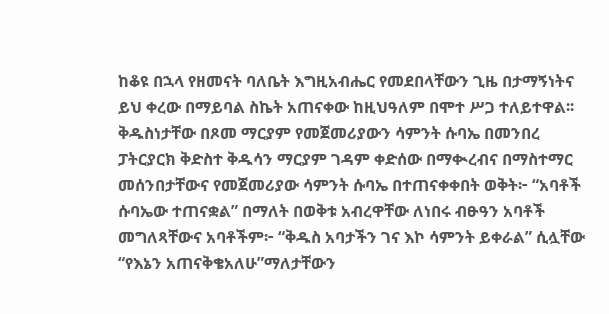ከቆዩ በኋላ የዘመናት ባለቤት እግዚአብሔር የመደበላቸውን ጊዜ በታማኝነትና ይህ ቀረው በማይባል ስኬት አጠናቀው ከዚህዓለም በሞተ ሥጋ ተለይተዋል፡፡
ቅዱስነታቸው በጾመ ማርያም የመጀመሪያውን ሳምንት ሱባኤ በመንበረ ፓትርያርክ ቅድስተ ቅዱሳን ማርያም ገዳም ቀድሰው በማቊረብና በማስተማር መሰንበታቸውና የመጀመሪያው ሳምንት ሱባኤ በተጠናቀቀበት ወቅት፦ “አባቶች ሱባኤው ተጠናቋል” በማለት በወቅቱ አብረዋቸው ለነበሩ ብፁዓን አባቶች መግለጻቸውና አባቶችም፦ “ቅዱስ አባታችን ገና እኮ ሳምንት ይቀራል” ሲሏቸው “የእኔን አጠናቅቄአለሁ”ማለታቸውን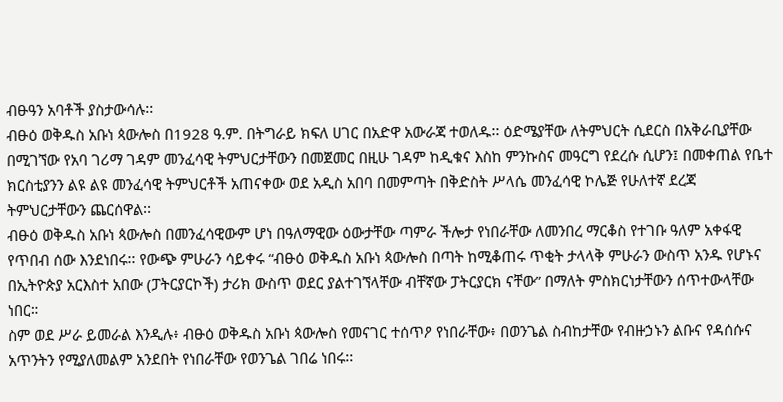ብፁዓን አባቶች ያስታውሳሉ፡፡
ብፁዕ ወቅዱስ አቡነ ጳውሎስ በ1928 ዓ.ም. በትግራይ ክፍለ ሀገር በአድዋ አውራጃ ተወለዱ፡፡ ዕድሜያቸው ለትምህርት ሲደርስ በአቅራቢያቸው በሚገኘው የአባ ገሪማ ገዳም መንፈሳዊ ትምህርታቸውን በመጀመር በዚሁ ገዳም ከዲቁና እስከ ምንኩስና መዓርግ የደረሱ ሲሆን፤ በመቀጠል የቤተ ክርስቲያንን ልዩ ልዩ መንፈሳዊ ትምህርቶች አጠናቀው ወደ አዲስ አበባ በመምጣት በቅድስት ሥላሴ መንፈሳዊ ኮሌጅ የሁለተኛ ደረጃ ትምህርታቸውን ጨርሰዋል፡፡
ብፁዕ ወቅዱስ አቡነ ጳውሎስ በመንፈሳዊውም ሆነ በዓለማዊው ዕውታቸው ጣምራ ችሎታ የነበራቸው ለመንበረ ማርቆስ የተገቡ ዓለም አቀፋዊ የጥበብ ሰው እንደነበሩ፡፡ የውጭ ምሁራን ሳይቀሩ “ብፁዕ ወቅዱስ አቡነ ጳውሎስ በጣት ከሚቆጠሩ ጥቂት ታላላቅ ምሁራን ውስጥ አንዱ የሆኑና በኢትዮጵያ አርእስተ አበው (ፓትርያርኮች) ታሪክ ውስጥ ወደር ያልተገኘላቸው ብቸኛው ፓትርያርክ ናቸው” በማለት ምስክርነታቸውን ሰጥተውላቸው ነበር።
ስም ወደ ሥራ ይመራል እንዲሉ፥ ብፁዕ ወቅዱስ አቡነ ጳውሎስ የመናገር ተሰጥዖ የነበራቸው፥ በወንጌል ስብከታቸው የብዙኃኑን ልቡና የዳሰሱና አጥንትን የሚያለመልም አንደበት የነበራቸው የወንጌል ገበሬ ነበሩ፡፡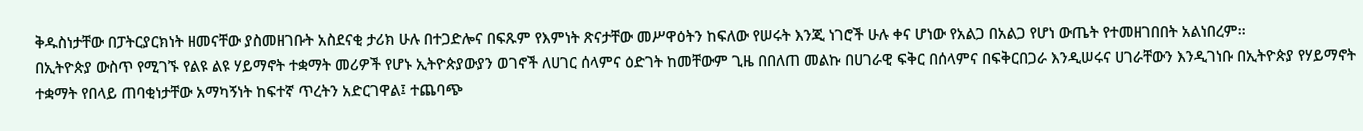ቅዱስነታቸው በፓትርያርክነት ዘመናቸው ያስመዘገቡት አስደናቂ ታሪክ ሁሉ በተጋድሎና በፍጹም የእምነት ጽናታቸው መሥዋዕትን ከፍለው የሠሩት እንጂ ነገሮች ሁሉ ቀና ሆነው የአልጋ በአልጋ የሆነ ውጤት የተመዘገበበት አልነበረም፡፡
በኢትዮጵያ ውስጥ የሚገኙ የልዩ ልዩ ሃይማኖት ተቋማት መሪዎች የሆኑ ኢትዮጵያውያን ወገኖች ለሀገር ሰላምና ዕድገት ከመቸውም ጊዜ በበለጠ መልኩ በሀገራዊ ፍቅር በሰላምና በፍቅርበጋራ እንዲሠሩና ሀገራቸውን እንዲገነቡ በኢትዮጵያ የሃይማኖት ተቋማት የበላይ ጠባቂነታቸው አማካኝነት ከፍተኛ ጥረትን አድርገዋል፤ ተጨባጭ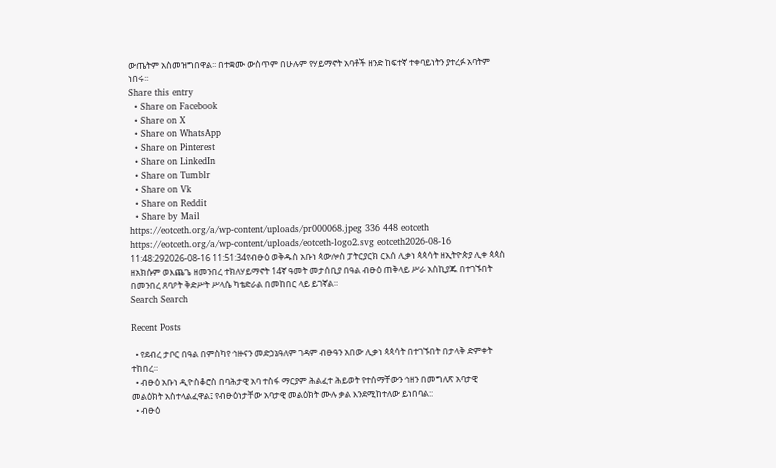ውጤትም አስመዝግበዋል፡፡ በተቋሙ ውስጥም በሁሉም የሃይማኖት አባቶች ዘንድ ከፍተኛ ተቀባይነትን ያተረፉ አባትም ነበሩ፡፡
Share this entry
  • Share on Facebook
  • Share on X
  • Share on WhatsApp
  • Share on Pinterest
  • Share on LinkedIn
  • Share on Tumblr
  • Share on Vk
  • Share on Reddit
  • Share by Mail
https://eotceth.org/a/wp-content/uploads/pr000068.jpeg 336 448 eotceth https://eotceth.org/a/wp-content/uploads/eotceth-logo2.svg eotceth2026-08-16 11:48:292026-08-16 11:51:34የብፁዕ ወቅዱስ አቡነ ጳውሎስ ፓትርያርክ ርእሰ ሊቃነ ጳጳሳት ዘኢትዮጵያ ሊቀ ጳጳስ ዘአክሱም ወእጨጌ ዘመንበረ ተክለሃይማኖት 14ኛ ዓመት መታሰቢያ በዓል ብፁዕ ጠቅላይ ሥራ አስኪያጁ በተገኙበት በመንበረ ጸባዖት ቅድሥት ሥላሴ ካቴድራል በመከበር ላይ ይገኛል።
Search Search

Recent Posts

  • የደብረ ታቦር በዓል በምስካየ ኅዙናን መድኃኔዓለም ገዳም ብፁዓን አበው ሊቃነ ጳጳሳት በተገኙበት በታላቅ ድምቀት ተከበረ።
  • ብፁዕ አቡነ ዲዮስቆሮስ በባሕታዊ አባ ተስፋ ማርያም ሕልፈተ ሕይወት የተሰማቸውን ኅዘን በመግለጽ አባታዊ መልዕክት አስተላልፈዋል፤ የብፁዕነታቸው አባታዊ መልዕክት ሙሉ ቃል እንደሚከተለው ይነበባል::
  • ብፁዕ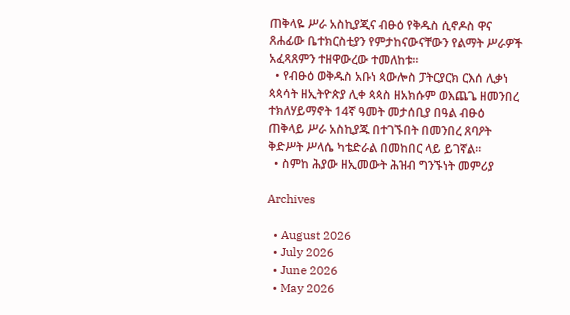ጠቅላዬ ሥራ አስኪያጂና ብፁዕ የቅዱስ ሲኖዶስ ዋና ጸሐፊው ቤተክርስቲያን የምታከናውናቸውን የልማት ሥራዎች አፈጻጸምን ተዘዋውረው ተመለከቱ።
  • የብፁዕ ወቅዱስ አቡነ ጳውሎስ ፓትርያርክ ርእሰ ሊቃነ ጳጳሳት ዘኢትዮጵያ ሊቀ ጳጳስ ዘአክሱም ወእጨጌ ዘመንበረ ተክለሃይማኖት 14ኛ ዓመት መታሰቢያ በዓል ብፁዕ ጠቅላይ ሥራ አስኪያጁ በተገኙበት በመንበረ ጸባዖት ቅድሥት ሥላሴ ካቴድራል በመከበር ላይ ይገኛል።
  • ስምከ ሕያው ዘኢመውት ሕዝብ ግንኙነት መምሪያ

Archives

  • August 2026
  • July 2026
  • June 2026
  • May 2026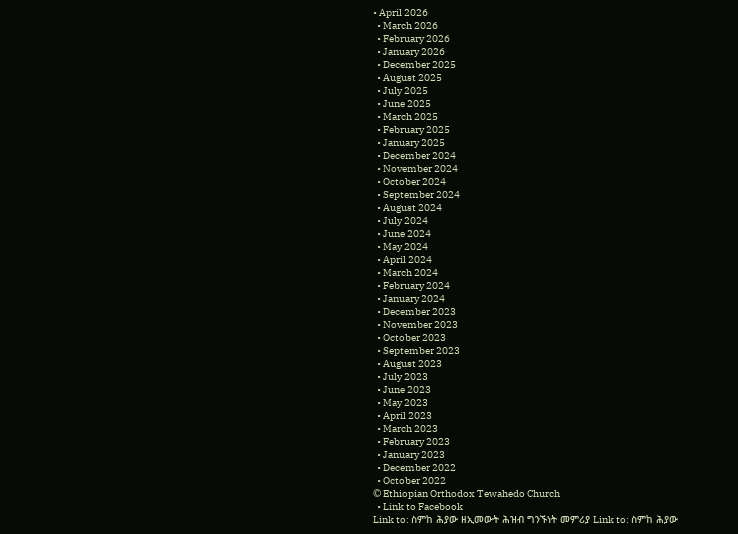• April 2026
  • March 2026
  • February 2026
  • January 2026
  • December 2025
  • August 2025
  • July 2025
  • June 2025
  • March 2025
  • February 2025
  • January 2025
  • December 2024
  • November 2024
  • October 2024
  • September 2024
  • August 2024
  • July 2024
  • June 2024
  • May 2024
  • April 2024
  • March 2024
  • February 2024
  • January 2024
  • December 2023
  • November 2023
  • October 2023
  • September 2023
  • August 2023
  • July 2023
  • June 2023
  • May 2023
  • April 2023
  • March 2023
  • February 2023
  • January 2023
  • December 2022
  • October 2022
© Ethiopian Orthodox Tewahedo Church
  • Link to Facebook
Link to: ስምከ ሕያው ዘኢመውት ሕዝብ ግንኙነት መምሪያ Link to: ስምከ ሕያው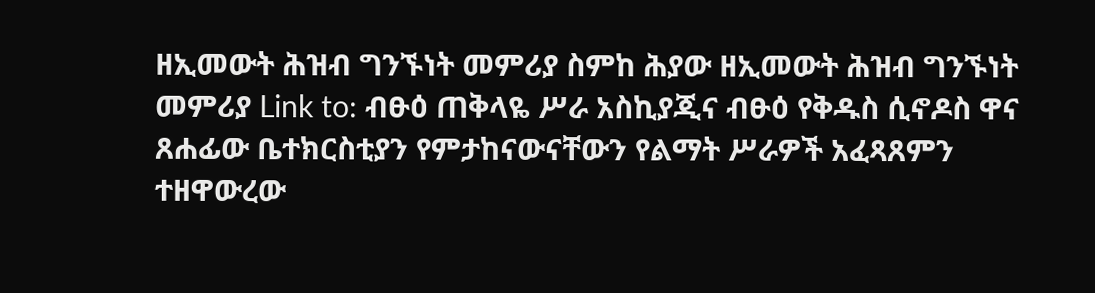ዘኢመውት ሕዝብ ግንኙነት መምሪያ ስምከ ሕያው ዘኢመውት ሕዝብ ግንኙነት መምሪያ Link to: ብፁዕ ጠቅላዬ ሥራ አስኪያጂና ብፁዕ የቅዱስ ሲኖዶስ ዋና ጸሐፊው ቤተክርስቲያን የምታከናውናቸውን የልማት ሥራዎች አፈጻጸምን ተዘዋውረው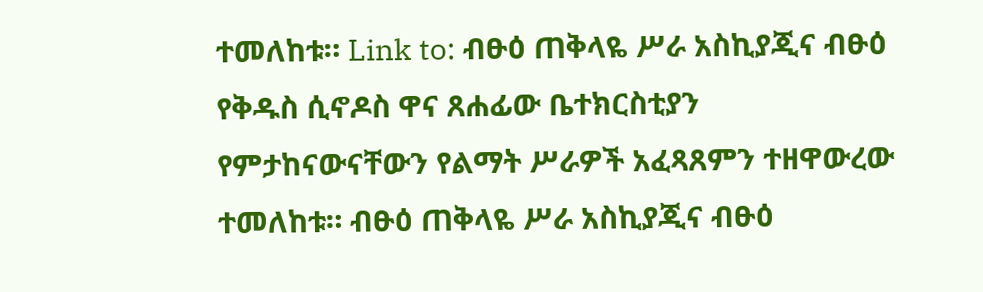ተመለከቱ። Link to: ብፁዕ ጠቅላዬ ሥራ አስኪያጂና ብፁዕ የቅዱስ ሲኖዶስ ዋና ጸሐፊው ቤተክርስቲያን የምታከናውናቸውን የልማት ሥራዎች አፈጻጸምን ተዘዋውረው ተመለከቱ። ብፁዕ ጠቅላዬ ሥራ አስኪያጂና ብፁዕ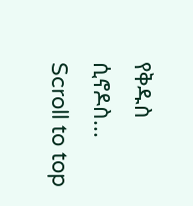የቅዱስ ሲኖዶስ...
Scroll to top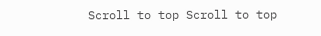Scroll to top Scroll to top